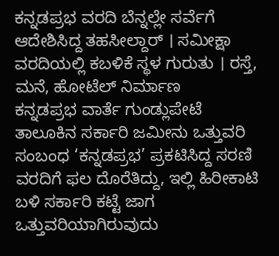ಕನ್ನಡಪ್ರಭ ವರದಿ ಬೆನ್ನಲ್ಲೇ ಸರ್ವೆಗೆ ಆದೇಶಿಸಿದ್ದ ತಹಸೀಲ್ದಾರ್ । ಸಮೀಕ್ಷಾ ವರದಿಯಲ್ಲಿ ಕಬಳಿಕೆ ಸ್ಥಳ ಗುರುತು । ರಸ್ತೆ, ಮನೆ, ಹೋಟೆಲ್ ನಿರ್ಮಾಣ
ಕನ್ನಡಪ್ರಭ ವಾರ್ತೆ ಗುಂಡ್ಲುಪೇಟೆ
ತಾಲೂಕಿನ ಸರ್ಕಾರಿ ಜಮೀನು ಒತ್ತುವರಿ ಸಂಬಂಧ ‘ಕನ್ನಡಪ್ರಭ’ ಪ್ರಕಟಿಸಿದ್ದ ಸರಣಿ ವರದಿಗೆ ಫಲ ದೊರೆತಿದ್ದು, ಇಲ್ಲಿ ಹಿರೀಕಾಟಿ ಬಳಿ ಸರ್ಕಾರಿ ಕಟ್ಟೆ ಜಾಗ ಒತ್ತುವರಿಯಾಗಿರುವುದು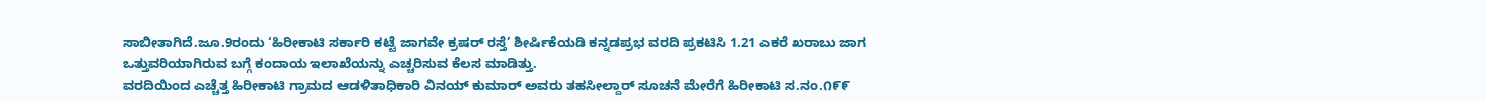ಸಾಬೀತಾಗಿದೆ.ಜೂ.9ರಂದು ‘ಹಿರೀಕಾಟಿ ಸರ್ಕಾರಿ ಕಟ್ಟೆ ಜಾಗವೇ ಕ್ರಷರ್ ರಸ್ತೆ’ ಶೀರ್ಷಿಕೆಯಡಿ ಕನ್ನಡಪ್ರಭ ವರದಿ ಪ್ರಕಟಿಸಿ 1.21 ಎಕರೆ ಖರಾಬು ಜಾಗ ಒತ್ತುವರಿಯಾಗಿರುವ ಬಗ್ಗೆ ಕಂದಾಯ ಇಲಾಖೆಯನ್ನು ಎಚ್ಚರಿಸುವ ಕೆಲಸ ಮಾಡಿತ್ತು.
ವರದಿಯಿಂದ ಎಚ್ಚೆತ್ತ ಹಿರೀಕಾಟಿ ಗ್ರಾಮದ ಆಡಳಿತಾಧಿಕಾರಿ ವಿನಯ್ ಕುಮಾರ್ ಅವರು ತಹಸೀಲ್ದಾರ್ ಸೂಚನೆ ಮೇರೆಗೆ ಹಿರೀಕಾಟಿ ಸ.ನಂ.೧೯೯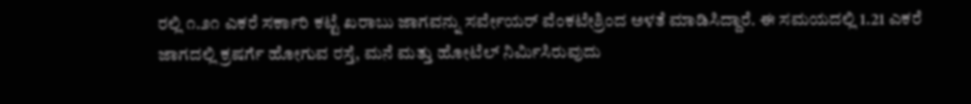ರಲ್ಲಿ ೧.೨೧ ಎಕರೆ ಸರ್ಕಾರಿ ಕಟ್ಟೆ ಖರಾಬು ಜಾಗವನ್ನು ಸರ್ವೇಯರ್ ವೆಂಕಟೇಶ್ರಿಂದ ಅಳತೆ ಮಾಡಿಸಿದ್ದಾರೆ. ಈ ಸಮಯದಲ್ಲಿ 1.21 ಎಕರೆ ಜಾಗದಲ್ಲಿ ಕ್ರಷರ್ಗೆ ಹೋಗುವ ರಸ್ತೆ, ಮನೆ ಮತ್ತು ಹೋಟೆಲ್ ನಿರ್ಮಿಸಿರುವುದು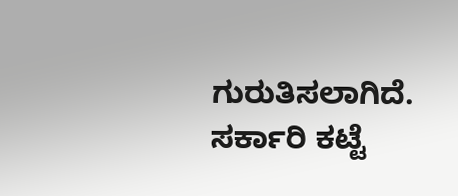ಗುರುತಿಸಲಾಗಿದೆ.
ಸರ್ಕಾರಿ ಕಟ್ಟೆ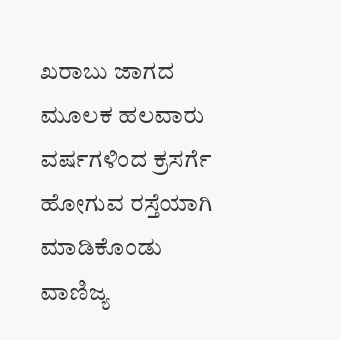ಖರಾಬು ಜಾಗದ ಮೂಲಕ ಹಲವಾರು ವರ್ಷಗಳಿಂದ ಕ್ರಸರ್ಗೆ ಹೋಗುವ ರಸ್ತೆಯಾಗಿ ಮಾಡಿಕೊಂಡು ವಾಣಿಜ್ಯ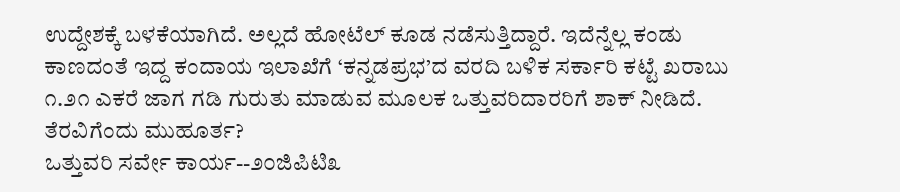ಉದ್ದೇಶಕ್ಕೆ ಬಳಕೆಯಾಗಿದೆ. ಅಲ್ಲದೆ ಹೋಟೆಲ್ ಕೂಡ ನಡೆಸುತ್ತಿದ್ದಾರೆ. ಇದೆನ್ನೆಲ್ಲ ಕಂಡು ಕಾಣದಂತೆ ಇದ್ದ ಕಂದಾಯ ಇಲಾಖೆಗೆ ‘ಕನ್ನಡಪ್ರಭ’ದ ವರದಿ ಬಳಿಕ ಸರ್ಕಾರಿ ಕಟ್ಟೆ ಖರಾಬು ೧.೨೧ ಎಕರೆ ಜಾಗ ಗಡಿ ಗುರುತು ಮಾಡುವ ಮೂಲಕ ಒತ್ತುವರಿದಾರರಿಗೆ ಶಾಕ್ ನೀಡಿದೆ.
ತೆರವಿಗೆಂದು ಮುಹೂರ್ತ?
ಒತ್ತುವರಿ ಸರ್ವೇ ಕಾರ್ಯ--೨೦ಜಿಪಿಟಿ೩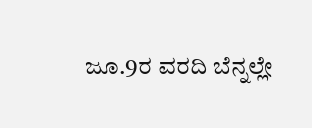ಜೂ.9ರ ವರದಿ ಬೆನ್ನಲ್ಲೇ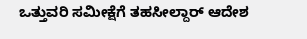ಒತ್ತುವರಿ ಸಮೀಕ್ಷೆಗೆ ತಹಸೀಲ್ದಾರ್ ಆದೇಶ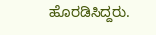ಹೊರಡಿಸಿದ್ದರು.